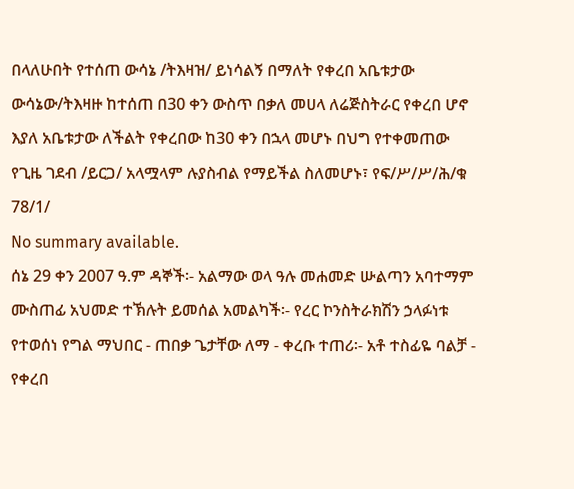በላለሁበት የተሰጠ ውሳኔ /ትእዛዝ/ ይነሳልኝ በማለት የቀረበ አቤቱታው ውሳኔው/ትእዛዙ ከተሰጠ በ30 ቀን ውስጥ በቃለ መሀላ ለሬጅስትራር የቀረበ ሆኖ እያለ አቤቱታው ለችልት የቀረበው ከ30 ቀን በኋላ መሆኑ በህግ የተቀመጠው የጊዜ ገደብ /ይርጋ/ አላሟላም ሉያስብል የማይችል ስለመሆኑ፣ የፍ/ሥ/ሥ/ሕ/ቁ 78/1/
No summary available.
ሰኔ 29 ቀን 2007 ዓ.ም ዳኞች፡- አልማው ወላ ዓሉ መሐመድ ሡልጣን አባተማም ሙስጠፊ አህመድ ተኽሉት ይመሰል አመልካች፡- የረር ኮንስትራክሽን ኃላፉነቱ የተወሰነ የግል ማህበር - ጠበቃ ጌታቸው ለማ - ቀረቡ ተጠሪ፡- አቶ ተስፊዬ ባልቻ - የቀረበ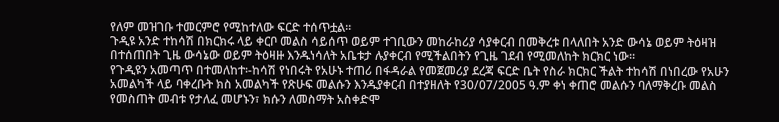የለም መዝገቡ ተመርምሮ የሚከተለው ፍርድ ተሰጥቷል።
ጉዲዩ አንድ ተከሳሽ በክርክሩ ላይ ቀርቦ መልስ ሳይሰጥ ወይም ተገቢውን መከራከሪያ ሳያቀርብ በመቅረቱ በላለበት አንድ ውሳኔ ወይም ትዕዛዝ በተሰጠበት ጊዜ ውሳኔው ወይም ትዕዛዙ እንዱነሳለት አቤቱታ ሉያቀርብ የሚችልበትን የጊዜ ገደብ የሚመለከት ክርክር ነው።
የጉዲዩን አመጣጥ በተመለከተ፡-ከሳሽ የነበሩት የአሁኑ ተጠሪ በፋዳራል የመጀመሪያ ደረጃ ፍርድ ቤት የስራ ክርክር ችልት ተከሳሽ በነበረው የአሁን አመልካች ላይ ባቀረቡት ክስ አመልካች የጽሁፍ መልሱን እንዱያቀርብ በተያዘለት የ30/07/2005 ዓ.ም ቀነ ቀጠሮ መልሱን ባለማቅረቡ መልስ የመስጠት መብቱ የታለፈ መሆኑን፣ ክሱን ለመስማት አስቀድሞ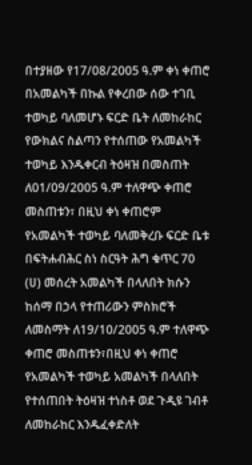በተያዘው የ17/08/2005 ዓ.ም ቀነ ቀጠሮ በአመልካች በኩል የቀረበው ሰው ተገቢ ተወካይ ባለመሆኑ ፍርድ ቤት ለመከራከር የውክልና ስልጣን የተሰጠው የአመልካች ተወካይ እንዱቀርብ ትዕዛዝ በመስጠት ለ01/09/2005 ዓ.ም ተለዋጭ ቀጠሮ መስጠቱን፣ በዚህ ቀነ ቀጠሮም የአመልካች ተወካይ ባለመቅረቡ ፍርድ ቤቱ በፍትሐብሕር ስነ ስርዓት ሕግ ቁጥር 70 (ሀ) መሰረት አመልካች በላለበት ክሱን ከሰማ በኃላ የተጠሪውን ምስክሮች ለመስማት ለ19/10/2005 ዓ.ም ተለዋጭ ቀጠሮ መስጠቱን፣በዚህ ቀነ ቀጠሮ የአመልካች ተወካይ አመልካች በላለበት የተሰጠበት ትዕዛዝ ተነስቶ ወደ ጉዲዩ ገብቶ ለመከራከር እንዱፈቀድለት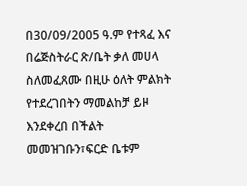በ30/09/2005 ዓ.ም የተጻፈ እና በሬጅስትራር ጽ/ቤት ቃለ መሀላ ስለመፈጸሙ በዚሁ ዕለት ምልክት የተደረገበትን ማመልከቻ ይዞ እንደቀረበ በችልት መመዝገቡን፣ፍርድ ቤቱም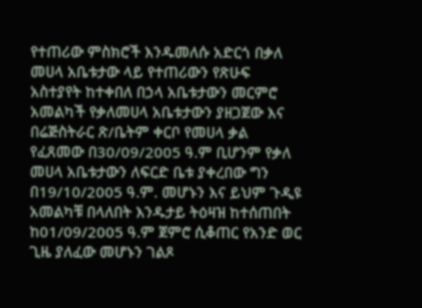የተጠሪው ምስክሮች እንዱመለሱ አድርጎ በቃለ መሀላ አቤቱታው ላይ የተጠሪውን የጽሁፍ አስተያየት ከተቀበለ በኃላ አቤቱታውን መርምሮ አመልካች የቃለመሀላ አቤቱታውን ያዘጋጀው እና በሬጅስትራር ጽ/ቤትም ቀርቦ የመሀላ ቃል የፈጸመው በ30/09/2005 ዓ.ም ቢሆንም የቃለ መሀላ አቤቱታውን ለፍርድ ቤቱ ያቀረበው ግን በ19/10/2005 ዓ.ም. መሆኑን እና ይህም ጉዲዩ አመልካቹ በላለበት እንዱታይ ትዕዛዝ ከተሰጠበት ከ01/09/2005 ዓ.ም ጀምሮ ሲቆጠር የአንድ ወር ጊዜ ያለፈው መሆኑን ገልጾ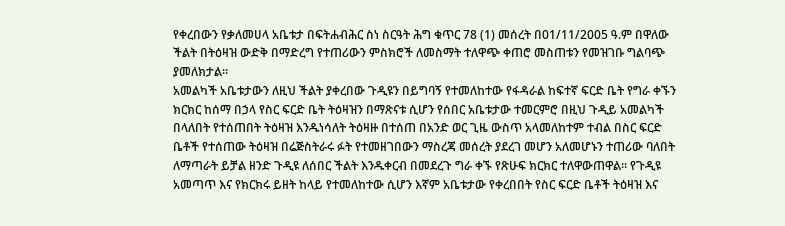የቀረበውን የቃለመሀላ አቤቱታ በፍትሐብሕር ስነ ስርዓት ሕግ ቁጥር 78 (1) መሰረት በ01/11/2005 ዓ.ም በዋለው ችልት በትዕዛዝ ውድቅ በማድረግ የተጠሪውን ምስክሮች ለመስማት ተለዋጭ ቀጠሮ መስጠቱን የመዝገቡ ግልባጭ ያመለክታል።
አመልካች አቤቱታውን ለዚህ ችልት ያቀረበው ጉዲዩን በይግባኝ የተመለከተው የፋዳራል ከፍተኛ ፍርድ ቤት የግራ ቀኙን ክርክር ከሰማ በኃላ የስር ፍርድ ቤት ትዕዛዝን በማጽናቱ ሲሆን የሰበር አቤቱታው ተመርምሮ በዚህ ጉዲይ አመልካች በላለበት የተሰጠበት ትዕዛዝ እንዱነሳለት ትዕዛዙ በተሰጠ በአንድ ወር ጊዜ ውስጥ አላመለከተም ተብል በስር ፍርድ ቤቶች የተሰጠው ትዕዛዝ በሬጅስትራሩ ፉት የተመዘገበውን ማስረጃ መሰረት ያደረገ መሆን አለመሆኑን ተጠሪው ባለበት ለማጣራት ይቻል ዘንድ ጉዲዩ ለሰበር ችልት እንዱቀርብ በመደረጉ ግራ ቀኙ የጽሁፍ ክርክር ተለዋውጠዋል። የጉዲዩ አመጣጥ እና የክርክሩ ይዘት ከላይ የተመለከተው ሲሆን እኛም አቤቱታው የቀረበበት የስር ፍርድ ቤቶች ትዕዛዝ እና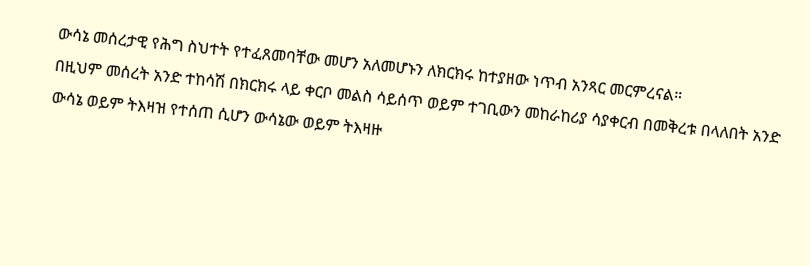ውሳኔ መሰረታዊ የሕግ ስህተት የተፈጸመባቸው መሆን አለመሆኑን ለክርክሩ ከተያዘው ነጥብ አንጻር መርምረናል።
በዚህም መሰረት አንድ ተከሳሽ በክርክሩ ላይ ቀርቦ መልስ ሳይሰጥ ወይም ተገቢውን መከራከሪያ ሳያቀርብ በመቅረቱ በላለበት አንድ ውሳኔ ወይም ትእዛዝ የተሰጠ ሲሆን ውሳኔው ወይም ትእዛዙ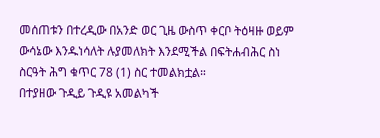መሰጠቱን በተረዲው በአንድ ወር ጊዜ ውስጥ ቀርቦ ትዕዛዙ ወይም ውሳኔው እንዱነሳለት ሉያመለክት እንደሚችል በፍትሐብሕር ስነ ስርዓት ሕግ ቁጥር 78 (1) ስር ተመልክቷል።
በተያዘው ጉዲይ ጉዲዩ አመልካች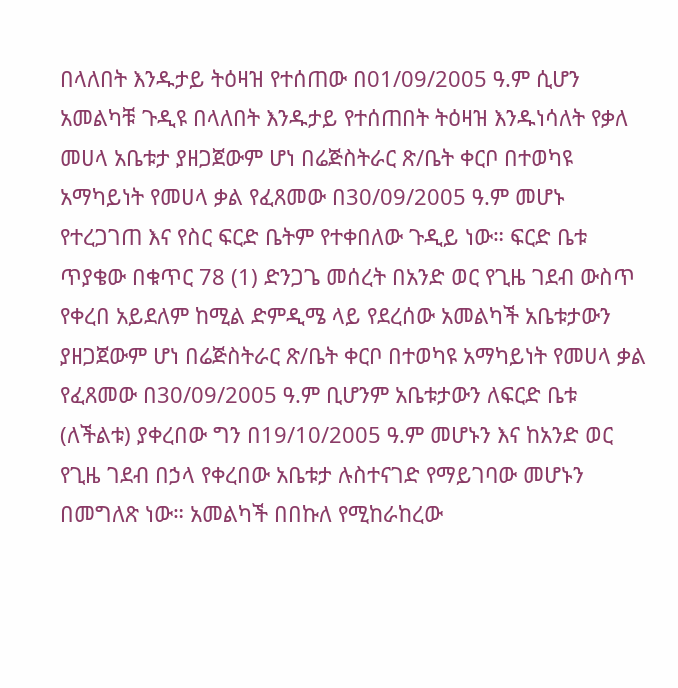በላለበት እንዱታይ ትዕዛዝ የተሰጠው በ01/09/2005 ዓ.ም ሲሆን አመልካቹ ጉዲዩ በላለበት እንዱታይ የተሰጠበት ትዕዛዝ እንዱነሳለት የቃለ መሀላ አቤቱታ ያዘጋጀውም ሆነ በሬጅስትራር ጽ/ቤት ቀርቦ በተወካዩ አማካይነት የመሀላ ቃል የፈጸመው በ30/09/2005 ዓ.ም መሆኑ የተረጋገጠ እና የስር ፍርድ ቤትም የተቀበለው ጉዲይ ነው። ፍርድ ቤቱ ጥያቄው በቁጥር 78 (1) ድንጋጌ መሰረት በአንድ ወር የጊዜ ገደብ ውስጥ የቀረበ አይደለም ከሚል ድምዲሜ ላይ የደረሰው አመልካች አቤቱታውን ያዘጋጀውም ሆነ በሬጅስትራር ጽ/ቤት ቀርቦ በተወካዩ አማካይነት የመሀላ ቃል የፈጸመው በ30/09/2005 ዓ.ም ቢሆንም አቤቱታውን ለፍርድ ቤቱ (ለችልቱ) ያቀረበው ግን በ19/10/2005 ዓ.ም መሆኑን እና ከአንድ ወር የጊዜ ገደብ በኃላ የቀረበው አቤቱታ ሉስተናገድ የማይገባው መሆኑን በመግለጽ ነው። አመልካች በበኩለ የሚከራከረው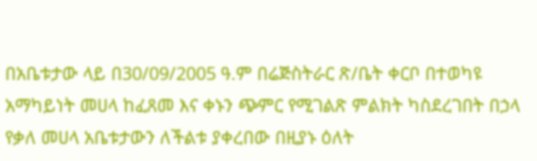በአቤቱታው ላይ በ30/09/2005 ዓ.ም በሬጅስትራር ጽ/ቤት ቀርቦ በተወካዩ አማካይነት መሀላ ከፈጸመ እና ቀኑን ጭምር የሚገልጽ ምልክት ካስደረገበት በኃላ የቃለ መሀላ አቤቱታውን ለችልቱ ያቀረበው በዚያኑ ዕለት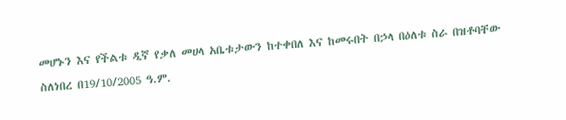መሆኑን እና የችልቱ ዲኛ የቃለ መሀላ አቤቱታውን ከተቀበለ እና ከመሩበት በኃላ በዕለቱ ስራ በዝቶባቸው ስለነበረ በ19/10/2005 ዓ.ም.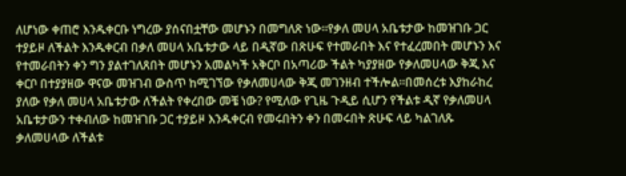ለሆነው ቀጠሮ እንዱቀርቡ ነግረው ያሰናበቷቸው መሆኑን በመግለጽ ነው።የቃለ መሀላ አቤቱታው ከመዝገቡ ጋር ተያይዞ ለችልት እንዱቀርብ በቃለ መሀላ አቤቱታው ላይ በዲኛው በጽሁፍ የተመራበት እና የተፈረመበት መሆኑን እና የተመራበትን ቀን ግን ያልተገለጸበት መሆኑን አመልካች አቅርቦ በአጣሪው ችልት ካያያዘው የቃለመሀላው ቅጂ እና ቀርቦ በተያያዘው ዋናው መዝገብ ውስጥ ከሚገኘው የቃለመሀላው ቅጂ መገንዘብ ተችሎል።በመሰረቱ እያከራከረ ያለው የቃለ መሀላ አቤቱታው ለችልት የቀረበው መቼ ነው? የሚለው የጊዜ ጉዲይ ሲሆን የችልቱ ዲኛ የቃለመሀላ አቤቱታውን ተቀብለው ከመዝገቡ ጋር ተያይዞ እንዱቀርብ የመሩበትን ቀን በመሩበት ጽሁፍ ላይ ካልገለጹ ቃለመሀላው ለችልቱ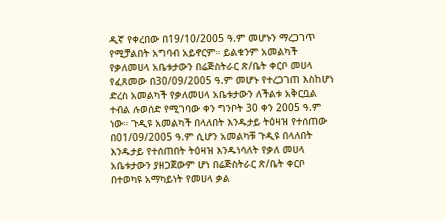ዲኛ የቀረበው በ19/10/2005 ዓ.ም መሆኑን ማረጋገጥ የሚቻልበት አግባብ አይኖርም። ይልቁንም አመልካች የቃለመሀላ አቤቱታውን በሬጅስትራር ጽ/ቤት ቀርቦ መሀላ የፈጸመው በ30/09/2005 ዓ.ም መሆኑ የተረጋገጠ እስከሆነ ድረስ አመልካች የቃለመሀላ አቤቱታውን ለችልቱ አቅርቧል ተብል ሉወሰድ የሚገባው ቀን ግንቦት 30 ቀን 2005 ዓ.ም ነው። ጉዲዩ አመልካች በላለበት እንዱታይ ትዕዛዝ የተሰጠው በ01/09/2005 ዓ.ም ሲሆን አመልካቹ ጉዲዩ በላለበት እንዱታይ የተሰጠበት ትዕዛዝ እንዱነሳለት የቃለ መሀላ አቤቱታውን ያዘጋጀውም ሆነ በሬጅስትራር ጽ/ቤት ቀርቦ በተወካዩ አማካይነት የመሀላ ቃል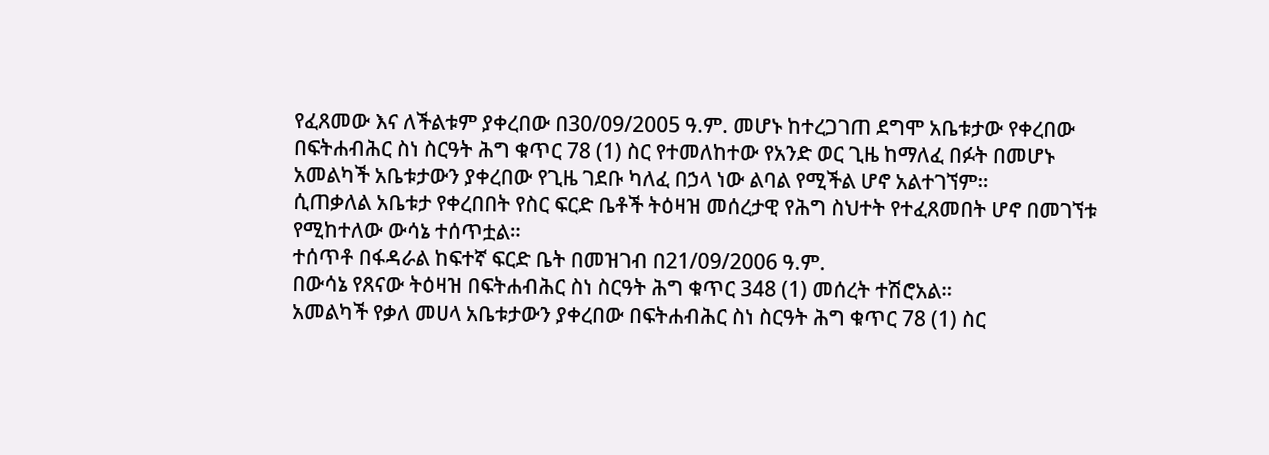የፈጸመው እና ለችልቱም ያቀረበው በ30/09/2005 ዓ.ም. መሆኑ ከተረጋገጠ ደግሞ አቤቱታው የቀረበው በፍትሐብሕር ስነ ስርዓት ሕግ ቁጥር 78 (1) ስር የተመለከተው የአንድ ወር ጊዜ ከማለፈ በፉት በመሆኑ አመልካች አቤቱታውን ያቀረበው የጊዜ ገደቡ ካለፈ በኃላ ነው ልባል የሚችል ሆኖ አልተገኘም።
ሲጠቃለል አቤቱታ የቀረበበት የስር ፍርድ ቤቶች ትዕዛዝ መሰረታዊ የሕግ ስህተት የተፈጸመበት ሆኖ በመገኘቱ የሚከተለው ውሳኔ ተሰጥቷል።
ተሰጥቶ በፋዳራል ከፍተኛ ፍርድ ቤት በመዝገብ በ21/09/2006 ዓ.ም.
በውሳኔ የጸናው ትዕዛዝ በፍትሐብሕር ስነ ስርዓት ሕግ ቁጥር 348 (1) መሰረት ተሽሮአል።
አመልካች የቃለ መሀላ አቤቱታውን ያቀረበው በፍትሐብሕር ስነ ስርዓት ሕግ ቁጥር 78 (1) ስር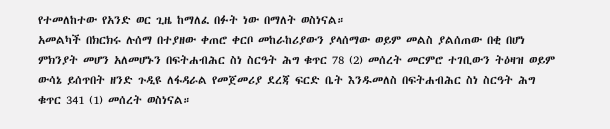የተመለከተው የአንድ ወር ጊዜ ከማለፈ በፉት ነው በማለት ወስነናል።
አመልካች በክርክሩ ሉሰማ በተያዘው ቀጠሮ ቀርቦ መከራከሪያውን ያላሰማው ወይም መልስ ያልሰጠው በቂ በሆነ ምክንያት መሆን አለመሆኑን በፍትሐብሕር ስነ ስርዓት ሕግ ቁጥር 78 (2) መሰረት መርምሮ ተገቢውን ትዕዛዝ ወይም ውሳኔ ይሰጥበት ዘንድ ጉዲዩ ለፋዳራል የመጀመሪያ ደረጃ ፍርድ ቤት እንዱመለስ በፍትሐብሕር ስነ ስርዓት ሕግ ቁጥር 341 (1) መሰረት ወስነናል።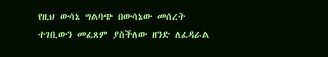የዚህ ውሳኔ ግልባጭ በውሳኔው መሰረት ተገቢውን መፈጸም ያስችለው ዘንድ ለፈዳራል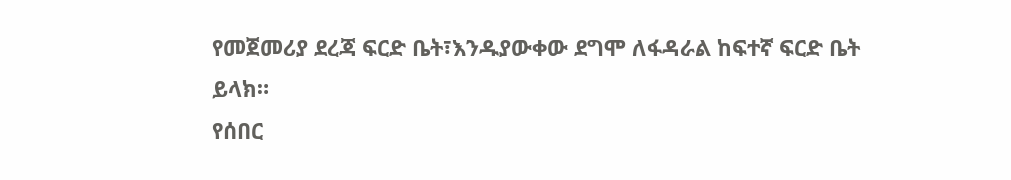የመጀመሪያ ደረጃ ፍርድ ቤት፣እንዱያውቀው ደግሞ ለፋዳራል ከፍተኛ ፍርድ ቤት ይላክ።
የሰበር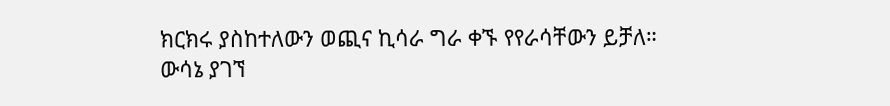ክርክሩ ያስከተለውን ወጪና ኪሳራ ግራ ቀኙ የየራሳቸውን ይቻለ።
ውሳኔ ያገኘ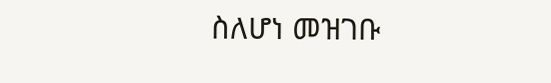ስለሆነ መዝገቡ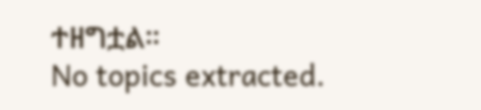ተዘግቷል።
No topics extracted.